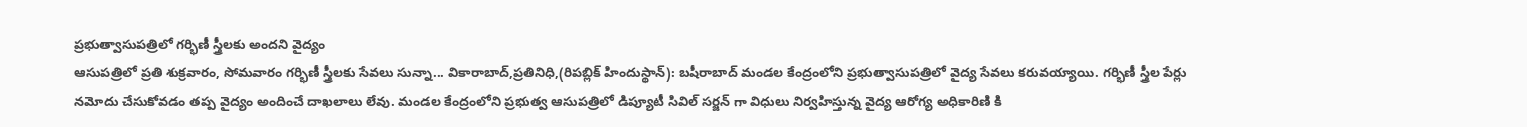ప్రభుత్వాసుపత్రిలో గర్భిణీ స్త్రీలకు అందని వైద్యం
ఆసుపత్రిలో ప్రతి శుక్రవారం, సోమవారం గర్భిణీ స్త్రీలకు సేవలు సున్నా... వికారాబాద్,ప్రతినిధి,(రిపబ్లిక్ హిందుస్థాన్): బషీరాబాద్ మండల కేంద్రంలోని ప్రభుత్వాసుపత్రిలో వైద్య సేవలు కరువయ్యాయి. గర్భిణీ స్త్రీల పేర్లు నమోదు చేసుకోవడం తప్ప వైద్యం అందించే దాఖలాలు లేవు. మండల కేంద్రంలోని ప్రభుత్వ ఆసుపత్రిలో డిప్యూటీ సివిల్ సర్జన్ గా విధులు నిర్వహిస్తున్న వైద్య ఆరోగ్య అధికారిణి కి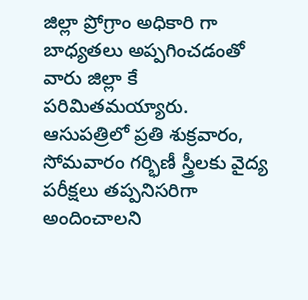జిల్లా ప్రోగ్రాం అధికారి గా బాధ్యతలు అప్పగించడంతో వారు జిల్లా కే పరిమితమయ్యారు. ఆసుపత్రిలో ప్రతి శుక్రవారం, సోమవారం గర్భిణీ స్త్రీలకు వైద్య పరీక్షలు తప్పనిసరిగా అందించాలని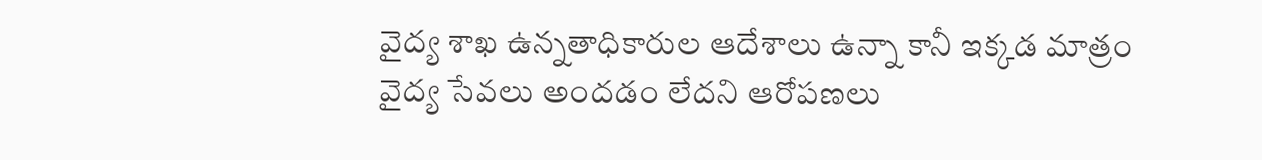వైద్య శాఖ ఉన్నతాధికారుల ఆదేశాలు ఉన్నా కానీ ఇక్కడ మాత్రం వైద్య సేవలు అందడం లేదని ఆరోపణలు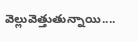వెల్లువెత్తుతున్నాయి....